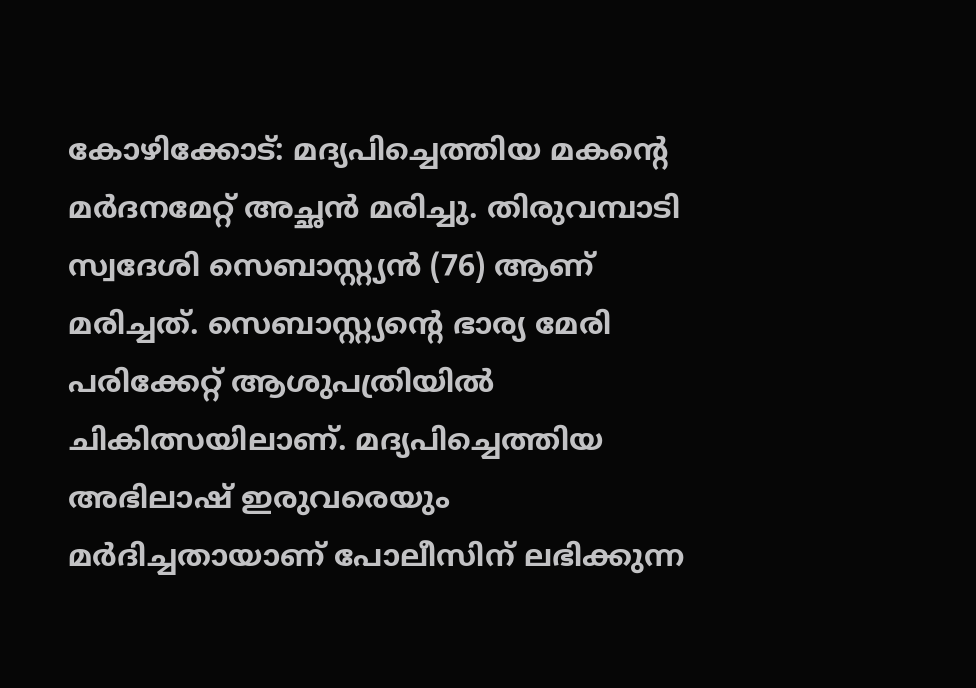കോഴിക്കോട്: മദ്യപിച്ചെത്തിയ മകന്റെ മർദനമേറ്റ് അച്ഛൻ മരിച്ചു. തിരുവമ്പാടി സ്വദേശി സെബാസ്റ്റ്യൻ (76) ആണ് മരിച്ചത്. സെബാസ്റ്റ്യന്റെ ഭാര്യ മേരി പരിക്കേറ്റ് ആശുപത്രിയിൽ ചികിത്സയിലാണ്. മദ്യപിച്ചെത്തിയ അഭിലാഷ് ഇരുവരെയും മർദിച്ചതായാണ് പോലീസിന് ലഭിക്കുന്ന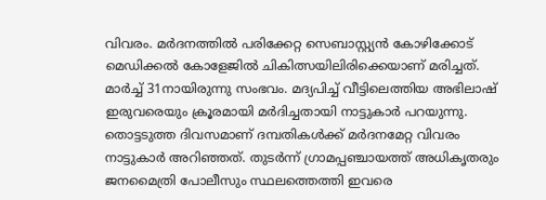വിവരം. മർദനത്തിൽ പരിക്കേറ്റ സെബാസ്റ്റ്യൻ കോഴിക്കോട് മെഡിക്കൽ കോളേജിൽ ചികിത്സയിലിരിക്കെയാണ് മരിച്ചത്.
മാർച്ച് 31നായിരുന്നു സംഭവം. മദ്യപിച്ച് വീട്ടിലെത്തിയ അഭിലാഷ് ഇരുവരെയും ക്രൂരമായി മർദിച്ചതായി നാട്ടുകാർ പറയുന്നു. തൊട്ടടുത്ത ദിവസമാണ് ദമ്പതികൾക്ക് മർദനമേറ്റ വിവരം നാട്ടുകാർ അറിഞ്ഞത്. തുടർന്ന് ഗ്രാമപ്പഞ്ചായത്ത് അധികൃതരും ജനമൈത്രി പോലീസും സ്ഥലത്തെത്തി ഇവരെ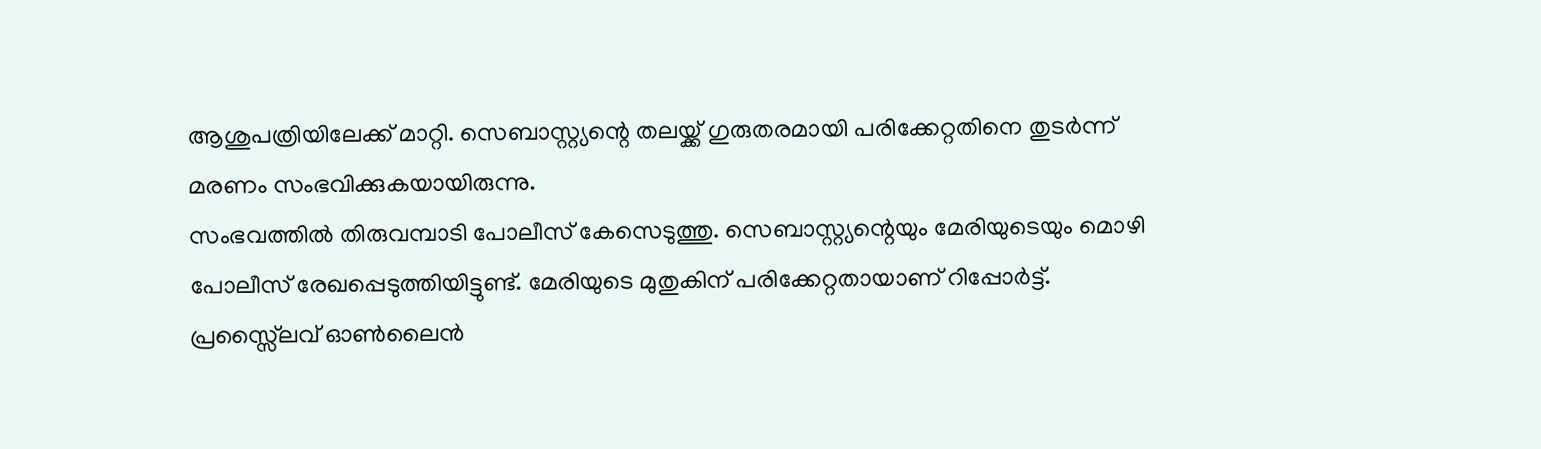ആശുപത്രിയിലേക്ക് മാറ്റി. സെബാസ്റ്റ്യന്റെ തലയ്ക്ക് ഗുരുതരമായി പരിക്കേറ്റതിനെ തുടർന്ന് മരണം സംഭവിക്കുകയായിരുന്നു.
സംഭവത്തിൽ തിരുവമ്പാടി പോലീസ് കേസെടുത്തു. സെബാസ്റ്റ്യന്റെയും മേരിയുടെയും മൊഴി പോലീസ് രേഖപ്പെടുത്തിയിട്ടുണ്ട്. മേരിയുടെ മുതുകിന് പരിക്കേറ്റതായാണ് റിപ്പോർട്ട്.
പ്രസ്സ്ലൈവ് ഓൺലൈൻ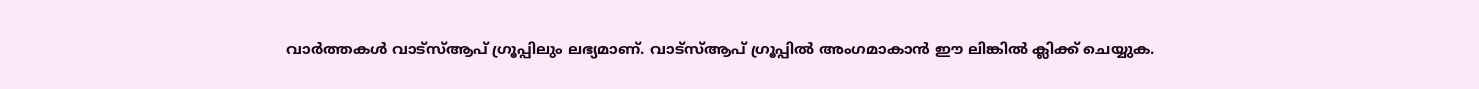വാർത്തകൾ വാട്സ്ആപ് ഗ്രൂപ്പിലും ലഭ്യമാണ്. വാട്സ്ആപ് ഗ്രൂപ്പിൽ അംഗമാകാൻ ഈ ലിങ്കിൽ ക്ലിക്ക് ചെയ്യുക.